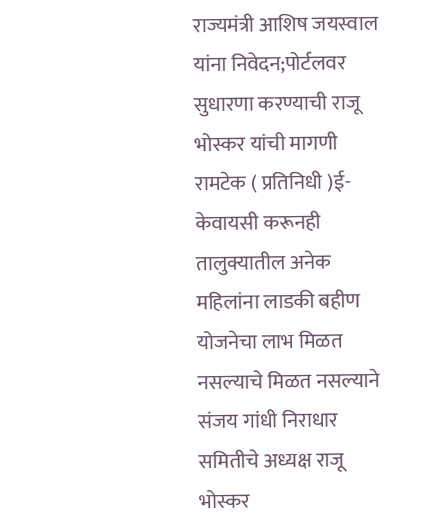राज्यमंत्री आशिष जयस्वाल यांना निवेदन;पोर्टलवर सुधारणा करण्याची राजू भोस्कर यांची मागणी
रामटेक ( प्रतिनिधी )ई-केवायसी करूनही तालुक्यातील अनेक महिलांना लाडकी बहीण योजनेचा लाभ मिळत नसल्याचे मिळत नसल्याने संजय गांधी निराधार समितीचे अध्यक्ष राजू भोस्कर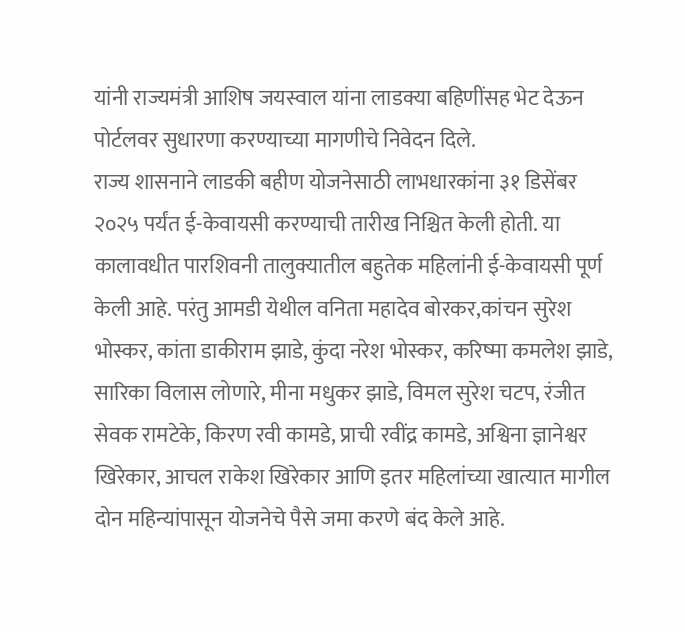यांनी राज्यमंत्री आशिष जयस्वाल यांना लाडक्या बहिणींसह भेट देऊन पोर्टलवर सुधारणा करण्याच्या मागणीचे निवेदन दिले.
राज्य शासनाने लाडकी बहीण योजनेसाठी लाभधारकांना ३१ डिसेंबर २०२५ पर्यंत ई-केवायसी करण्याची तारीख निश्चित केली होती. या कालावधीत पारशिवनी तालुक्यातील बहुतेक महिलांनी ई-केवायसी पूर्ण केली आहे. परंतु आमडी येथील वनिता महादेव बोरकर,कांचन सुरेश भोस्कर, कांता डाकीराम झाडे, कुंदा नरेश भोस्कर, करिष्मा कमलेश झाडे, सारिका विलास लोणारे, मीना मधुकर झाडे, विमल सुरेश चटप, रंजीत सेवक रामटेके, किरण रवी कामडे, प्राची रवींद्र कामडे, अश्विना ज्ञानेश्वर खिरेकार, आचल राकेश खिरेकार आणि इतर महिलांच्या खात्यात मागील दोन महिन्यांपासून योजनेचे पैसे जमा करणे बंद केले आहे.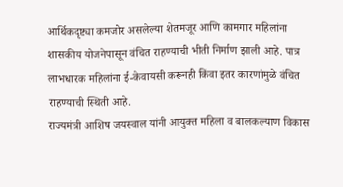आर्थिकदृष्ट्या कमजोर असलेल्या शेतमजूर आणि कामगार महिलांना शासकीय योजनेपासून वंचित राहण्याची भीती निर्माण झाली आहे. पात्र लाभधारक महिलांना ई-केवायसी करूनही किंवा इतर कारणांमुळे वंचित राहण्याची स्थिती आहे.
राज्यमंत्री आशिष जयस्वाल यांनी आयुक्त महिला व बालकल्याण विकास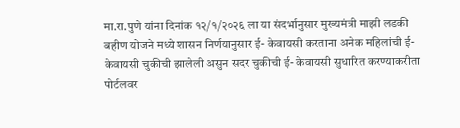मा.रा.पुणे यांना दिनांक १२/१/२०२६ ला या संदर्भानुसार मुख्यमंत्री माझी लडकी बहीण योजने मध्ये शासन निर्णयानुसार ई- केवायसी करताना अनेक महिलांची ई-केवायसी चुकीची झालेली असुन सदर चुकीची ई- केवायसी सुधारित करण्याकरीता पोर्टलवर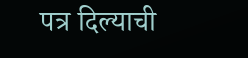पत्र दिल्याची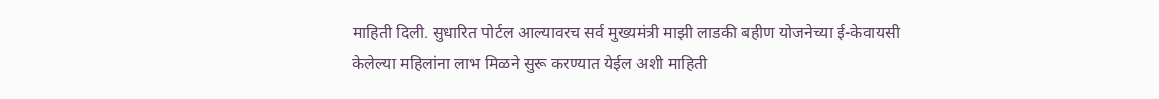माहिती दिली. सुधारित पोर्टल आल्यावरच सर्व मुख्यमंत्री माझी लाडकी बहीण योजनेच्या ई-केवायसी केलेल्या महिलांना लाभ मिळने सुरू करण्यात येईल अशी माहिती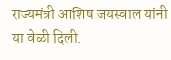राज्यमंत्री आशिष जयस्वाल यांनी या वेळी दिली.